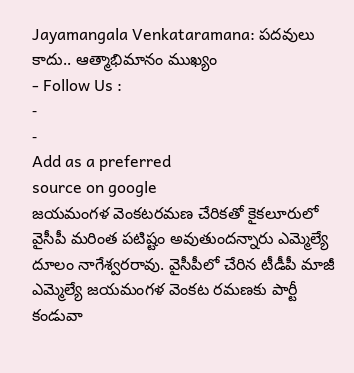Jayamangala Venkataramana: పదవులు కాదు.. ఆత్మాభిమానం ముఖ్యం
- Follow Us :
-
-
Add as a preferred
source on google
జయమంగళ వెంకటరమణ చేరికతో కైకలూరులో వైసీపీ మరింత పటిష్టం అవుతుందన్నారు ఎమ్మెల్యే దూలం నాగేశ్వరరావు. వైసీపీలో చేరిన టీడీపీ మాజీ ఎమ్మెల్యే జయమంగళ వెంకట రమణకు పార్టీ కండువా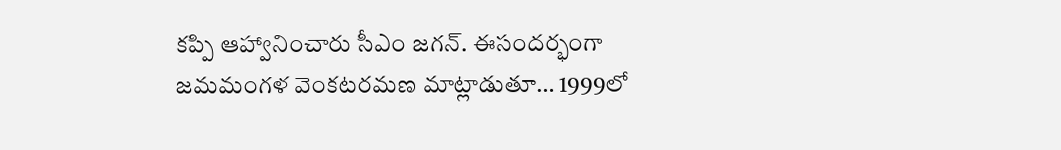కప్పి ఆహ్వానించారు సీఎం జగన్. ఈసందర్భంగా జమమంగళ వెంకటరమణ మాట్లాడుతూ… 1999లో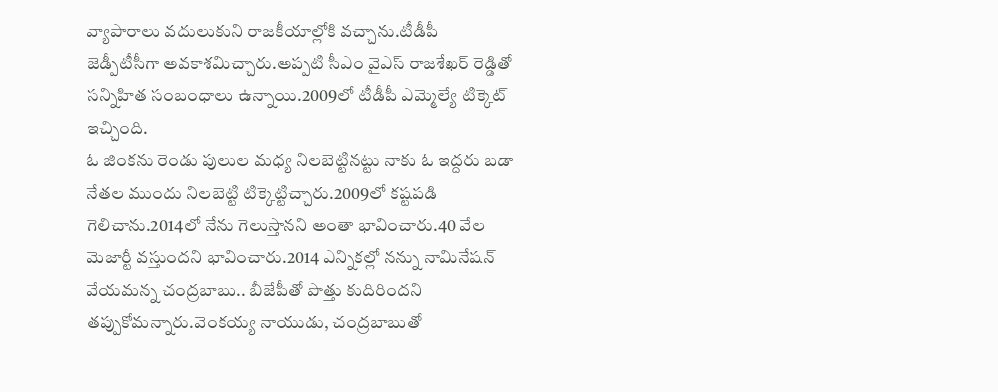వ్యాపారాలు వదులుకుని రాజకీయాల్లోకి వచ్చాను.టీడీపీ జెడ్పీటీసీగా అవకాశమిచ్చారు.అప్పటి సీఎం వైఎస్ రాజశేఖర్ రెడ్డితో సన్నిహిత సంబంధాలు ఉన్నాయి.2009లో టీడీపీ ఎమ్మెల్యే టిక్కెట్ ఇచ్చింది.
ఓ జింకను రెండు పులుల మధ్య నిలబెట్టినట్టు నాకు ఓ ఇద్దరు బడా నేతల ముందు నిలబెట్టి టిక్కెట్టిచ్చారు.2009లో కష్టపడి గెలిచాను.2014లో నేను గెలుస్తానని అంతా భావించారు.40 వేల మెజార్టీ వస్తుందని భావించారు.2014 ఎన్నికల్లో నన్ను నామినేషన్ వేయమన్న చంద్రబాబు.. బీజేపీతో పొత్తు కుదిరిందని తప్పుకోమన్నారు.వెంకయ్య నాయుడు, చంద్రబాబుతో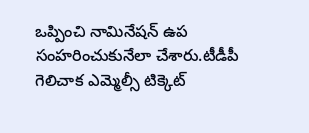ఒప్పించి నామినేషన్ ఉప సంహరించుకునేలా చేశారు.టీడీపీ గెలిచాక ఎమ్మెల్సీ టిక్కెట్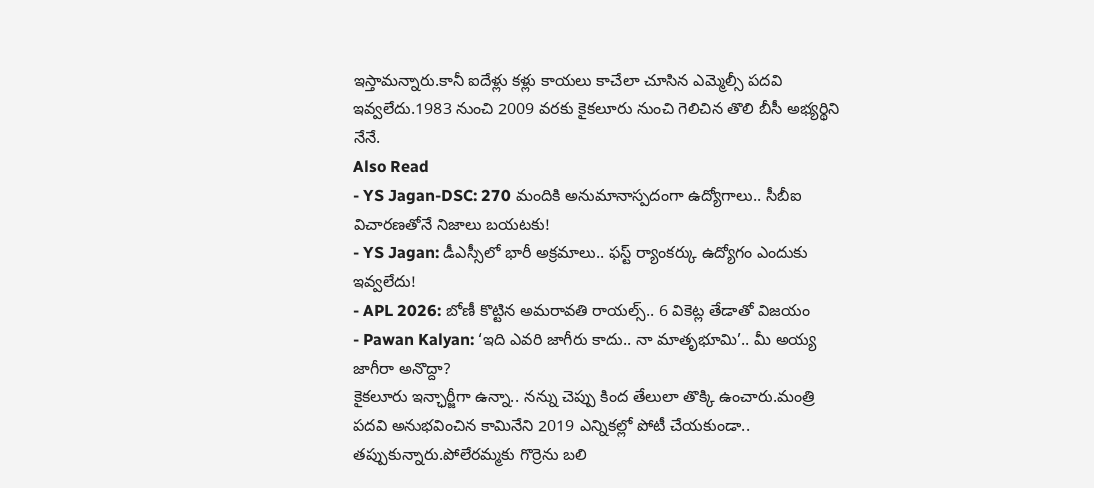ఇస్తామన్నారు.కానీ ఐదేళ్లు కళ్లు కాయలు కాచేలా చూసిన ఎమ్మెల్సీ పదవి ఇవ్వలేదు.1983 నుంచి 2009 వరకు కైకలూరు నుంచి గెలిచిన తొలి బీసీ అభ్యర్థిని నేనే.
Also Read
- YS Jagan-DSC: 270 మందికి అనుమానాస్పదంగా ఉద్యోగాలు.. సీబీఐ విచారణతోనే నిజాలు బయటకు!
- YS Jagan: డీఎస్సీలో భారీ అక్రమాలు.. ఫస్ట్ ర్యాంకర్కు ఉద్యోగం ఎందుకు ఇవ్వలేదు!
- APL 2026: బోణీ కొట్టిన అమరావతి రాయల్స్.. 6 వికెట్ల తేడాతో విజయం
- Pawan Kalyan: ‘ఇది ఎవరి జాగీరు కాదు.. నా మాతృభూమి’.. మీ అయ్య జాగీరా అనొద్దా?
కైకలూరు ఇన్ఛార్జీగా ఉన్నా.. నన్ను చెప్పు కింద తేలులా తొక్కి ఉంచారు.మంత్రి పదవి అనుభవించిన కామినేని 2019 ఎన్నికల్లో పోటీ చేయకుండా.. తప్పుకున్నారు.పోలేరమ్మకు గొర్రెను బలి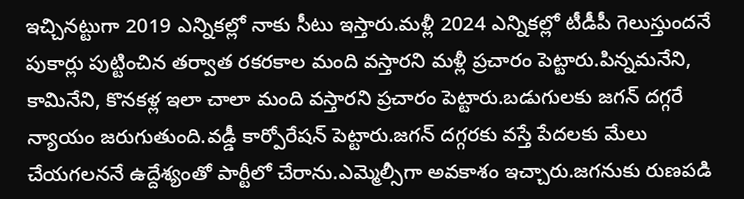ఇచ్చినట్టుగా 2019 ఎన్నికల్లో నాకు సీటు ఇస్తారు.మళ్లీ 2024 ఎన్నికల్లో టీడీపీ గెలుస్తుందనే పుకార్లు పుట్టించిన తర్వాత రకరకాల మంది వస్తారని మళ్లీ ప్రచారం పెట్టారు.పిన్నమనేని, కామినేని, కొనకళ్ల ఇలా చాలా మంది వస్తారని ప్రచారం పెట్టారు.బడుగులకు జగన్ దగ్గరే న్యాయం జరుగుతుంది.వడ్డీ కార్పోరేషన్ పెట్టారు.జగన్ దగ్గరకు వస్తే పేదలకు మేలు చేయగలననే ఉద్దేశ్యంతో పార్టీలో చేరాను.ఎమ్మెల్సీగా అవకాశం ఇచ్చారు.జగనుకు రుణపడి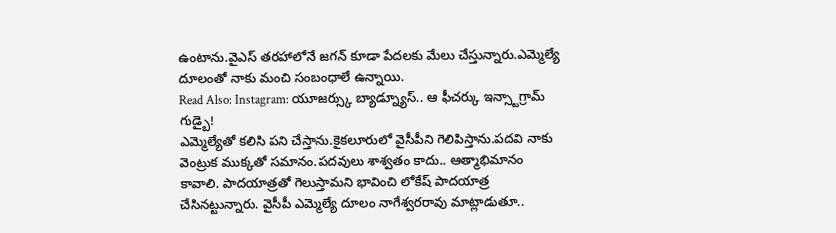ఉంటాను.వైఎస్ తరహాలోనే జగన్ కూడా పేదలకు మేలు చేస్తున్నారు.ఎమ్మెల్యే దూలంతో నాకు మంచి సంబంధాలే ఉన్నాయి.
Read Also: Instagram: యూజర్స్కు బ్యాడ్న్యూస్.. ఆ ఫీచర్కు ఇన్స్టాగ్రామ్ గుడ్బై!
ఎమ్మెల్యేతో కలిసి పని చేస్తాను.కైకలూరులో వైసీపీని గెలిపిస్తాను.పదవి నాకు వెంట్రుక ముక్కతో సమానం.పదవులు శాశ్వతం కాదు.. ఆత్మాభిమానం కావాలి. పాదయాత్రతో గెలుస్తామని భావించి లోకేష్ పాదయాత్ర చేసినట్టున్నారు. వైసీపీ ఎమ్మెల్యే దూలం నాగేశ్వరరావు మాట్లాడుతూ..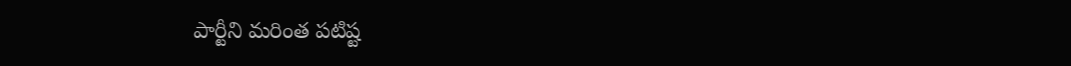పార్టీని మరింత పటిష్ట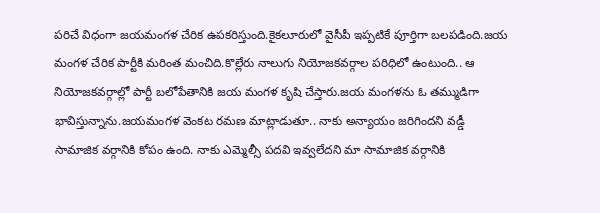పరిచే విధంగా జయమంగళ చేరిక ఉపకరిస్తుంది.కైకలూరులో వైసీపీ ఇప్పటికే పూర్తిగా బలపడింది.జయ మంగళ చేరిక పార్టీకి మరింత మంచిది.కొల్లేరు నాలుగు నియోజకవర్గాల పరిధిలో ఉంటుంది.. ఆ నియోజకవర్గాల్లో పార్టీ బలోపేతానికి జయ మంగళ కృషి చేస్తారు.జయ మంగళను ఓ తమ్ముడిగా భావిస్తున్నాను.జయమంగళ వెంకట రమణ మాట్లాడుతూ.. నాకు అన్యాయం జరిగిందని వడ్డీ సామాజిక వర్గానికి కోపం ఉంది. నాకు ఎమ్మెల్సీ పదవి ఇవ్వలేదని మా సామాజిక వర్గానికి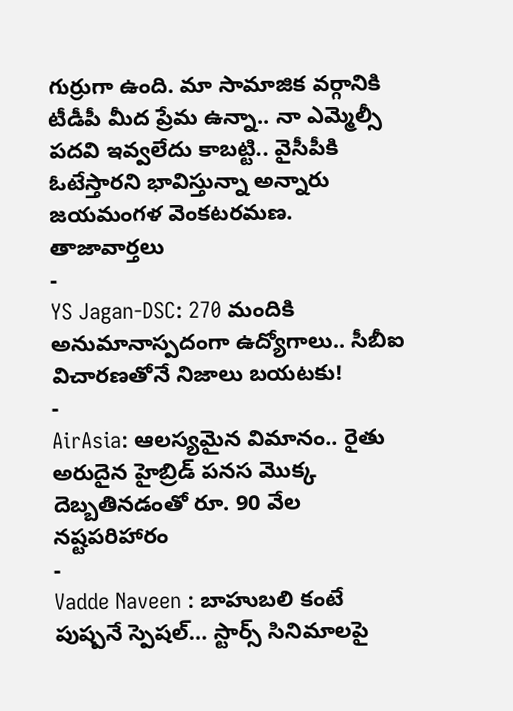గుర్రుగా ఉంది. మా సామాజిక వర్గానికి టీడీపీ మీద ప్రేమ ఉన్నా.. నా ఎమ్మెల్సీ పదవి ఇవ్వలేదు కాబట్టి.. వైసీపీకి ఓటేస్తారని భావిస్తున్నా అన్నారు జయమంగళ వెంకటరమణ.
తాజావార్తలు
-
YS Jagan-DSC: 270 మందికి అనుమానాస్పదంగా ఉద్యోగాలు.. సీబీఐ విచారణతోనే నిజాలు బయటకు!
-
AirAsia: ఆలస్యమైన విమానం.. రైతు అరుదైన హైబ్రిడ్ పనస మొక్క దెబ్బతినడంతో రూ. 90 వేల నష్టపరిహారం
-
Vadde Naveen : బాహుబలి కంటే పుష్పనే స్పెషల్… స్టార్స్ సినిమాలపై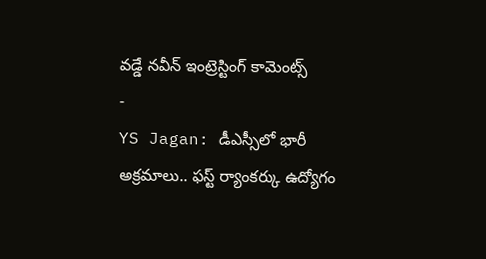వడ్డే నవీన్ ఇంట్రెస్టింగ్ కామెంట్స్
-
YS Jagan: డీఎస్సీలో భారీ అక్రమాలు.. ఫస్ట్ ర్యాంకర్కు ఉద్యోగం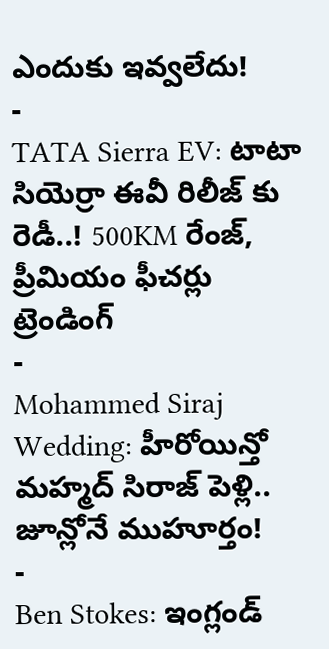ఎందుకు ఇవ్వలేదు!
-
TATA Sierra EV: టాటా సియెర్రా ఈవీ రిలీజ్ కు రెడీ..! 500KM రేంజ్, ప్రీమియం ఫీచర్లు
ట్రెండింగ్
-
Mohammed Siraj Wedding: హీరోయిన్తో మహ్మద్ సిరాజ్ పెళ్లి.. జూన్లోనే ముహూర్తం!
-
Ben Stokes: ఇంగ్లండ్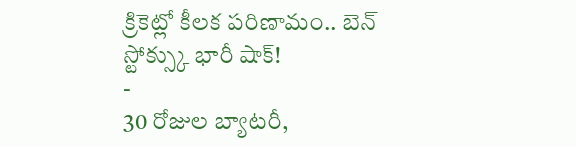క్రికెట్లో కీలక పరిణామం.. బెన్ స్టోక్స్కు భారీ షాక్!
-
30 రోజుల బ్యాటరీ,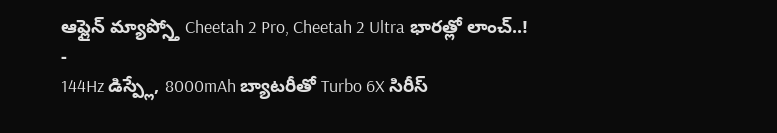ఆఫ్లైన్ మ్యాప్స్తో Cheetah 2 Pro, Cheetah 2 Ultra భారత్లో లాంచ్..!
-
144Hz డిస్ప్లే, 8000mAh బ్యాటరీతో Turbo 6X సిరీస్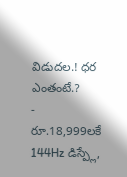విడుదల.! ధర ఎంతంటే.?
-
రూ.18,999లకే 144Hz డిస్ప్లే,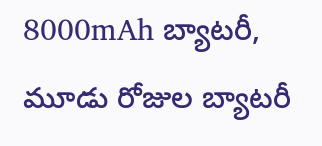8000mAh బ్యాటరీ, మూడు రోజుల బ్యాటరీ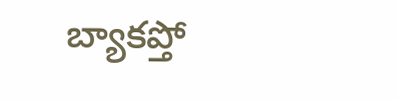బ్యాకప్తో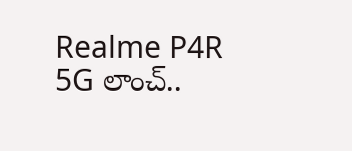Realme P4R 5G లాంచ్..